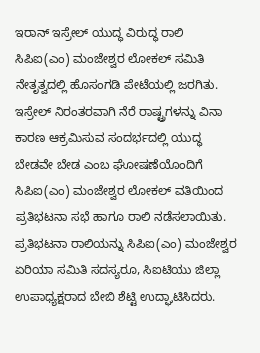ಇರಾನ್ ಇಸ್ರೇಲ್ ಯುದ್ಧ ವಿರುದ್ಧ ರಾಲಿ ಸಿಪಿಐ(ಎಂ) ಮಂಜೇಶ್ವರ ಲೋಕಲ್ ಸಮಿತಿ ನೇತೃತ್ವದಲ್ಲಿ ಹೊಸಂಗಡಿ ಪೇಟೆಯಲ್ಲಿ ಜರಗಿತು.
ಇಸ್ರೇಲ್ ನಿರಂತರವಾಗಿ ನೆರೆ ರಾಷ್ಟ್ರಗಳನ್ನು ವಿನಾ ಕಾರಣ ಆಕ್ರಮಿಸುವ ಸಂದರ್ಭದಲ್ಲಿ ಯುದ್ಧ ಬೇಡವೇ ಬೇಡ ಎಂಬ ಘೋಷಣೆಯೊಂದಿಗೆ ಸಿಪಿಐ(ಎಂ) ಮಂಜೇಶ್ವರ ಲೋಕಲ್ ವತಿಯಿಂದ ಪ್ರತಿಭಟನಾ ಸಭೆ ಹಾಗೂ ರಾಲಿ ನಡೆಸಲಾಯಿತು.
ಪ್ರತಿಭಟನಾ ರಾಲಿಯನ್ನು ಸಿಪಿಐ(ಎಂ) ಮಂಜೇಶ್ವರ ಏರಿಯಾ ಸಮಿತಿ ಸದಸ್ಯರೂ, ಸಿಐಟಿಯು ಜಿಲ್ಲಾ ಉಪಾಧ್ಯಕ್ಷರಾದ ಬೇಬಿ ಶೆಟ್ಟಿ ಉದ್ಘಾಟಿಸಿದರು.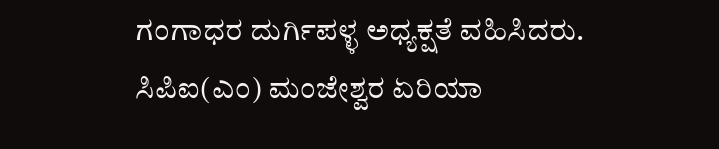ಗಂಗಾಧರ ದುರ್ಗಿಪಳ್ಳ ಅಧ್ಯಕ್ಷತೆ ವಹಿಸಿದರು.
ಸಿಪಿಐ(ಎಂ) ಮಂಜೇಶ್ವರ ಏರಿಯಾ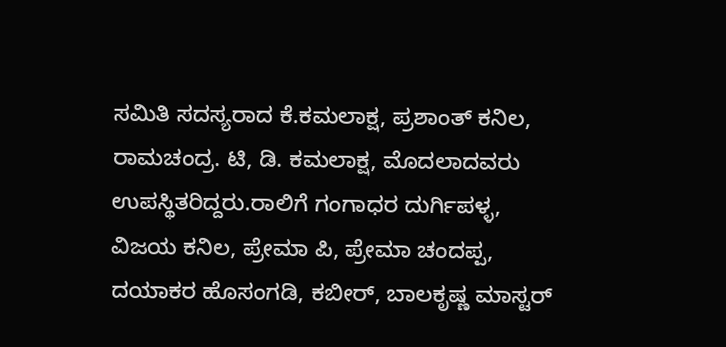ಸಮಿತಿ ಸದಸ್ಯರಾದ ಕೆ.ಕಮಲಾಕ್ಷ, ಪ್ರಶಾಂತ್ ಕನಿಲ, ರಾಮಚಂದ್ರ. ಟಿ, ಡಿ. ಕಮಲಾಕ್ಷ, ಮೊದಲಾದವರು ಉಪಸ್ಥಿತರಿದ್ದರು.ರಾಲಿಗೆ ಗಂಗಾಧರ ದುರ್ಗಿಪಳ್ಳ, ವಿಜಯ ಕನಿಲ, ಪ್ರೇಮಾ ಪಿ, ಪ್ರೇಮಾ ಚಂದಪ್ಪ, ದಯಾಕರ ಹೊಸಂಗಡಿ, ಕಬೀರ್, ಬಾಲಕೃಷ್ಣ ಮಾಸ್ಟರ್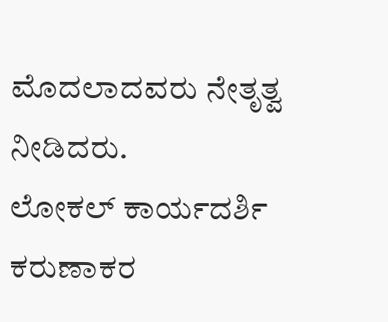ಮೊದಲಾದವರು ನೇತೃತ್ವ ನೀಡಿದರು.
ಲೋಕಲ್ ಕಾರ್ಯದರ್ಶಿ ಕರುಣಾಕರ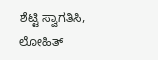ಶೆಟ್ಟಿ ಸ್ವಾಗತಿಸಿ, ಲೋಹಿತ್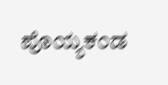ಪೊಯ್ಯಕಂಡ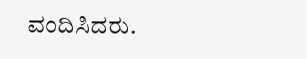ವಂದಿಸಿದರು.